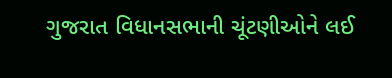ગુજરાત વિધાનસભાની ચૂંટણીઓને લઈ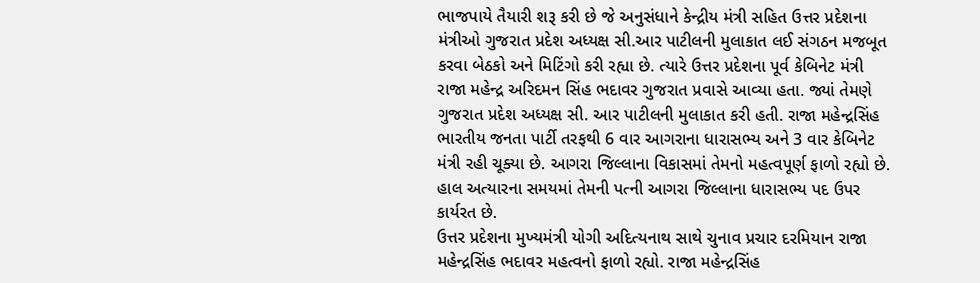ભાજપાયે તૈયારી શરૂ કરી છે જે અનુસંધાને કેન્દ્રીય મંત્રી સહિત ઉત્તર પ્રદેશના મંત્રીઓ ગુજરાત પ્રદેશ અધ્યક્ષ સી.આર પાટીલની મુલાકાત લઈ સંગઠન મજબૂત કરવા બેઠકો અને મિટિંગો કરી રહ્યા છે. ત્યારે ઉત્તર પ્રદેશના પૂર્વ કેબિનેટ મંત્રી રાજા મહેન્દ્ર અરિદમન સિંહ ભદાવર ગુજરાત પ્રવાસે આવ્યા હતા. જ્યાં તેમણે ગુજરાત પ્રદેશ અધ્યક્ષ સી. આર પાટીલની મુલાકાત કરી હતી. રાજા મહેન્દ્રસિંહ ભારતીય જનતા પાર્ટી તરફથી 6 વાર આગરાના ધારાસભ્ય અને 3 વાર કેબિનેટ મંત્રી રહી ચૂક્યા છે. આગરા જિલ્લાના વિકાસમાં તેમનો મહત્વપૂર્ણ ફાળો રહ્યો છે. હાલ અત્યારના સમયમાં તેમની પત્ની આગરા જિલ્લાના ધારાસભ્ય પદ ઉપર કાર્યરત છે.
ઉત્તર પ્રદેશના મુખ્યમંત્રી યોગી અદિત્યનાથ સાથે ચુનાવ પ્રચાર દરમિયાન રાજા મહેન્દ્રસિંહ ભદાવર મહત્વનો ફાળો રહ્યો. રાજા મહેન્દ્રસિંહ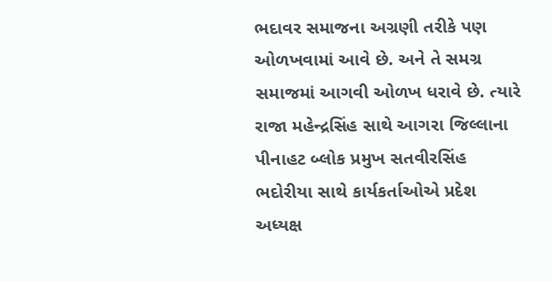ભદાવર સમાજના અગ્રણી તરીકે પણ ઓળખવામાં આવે છે. અને તે સમગ્ર સમાજમાં આગવી ઓળખ ધરાવે છે. ત્યારે રાજા મહેન્દ્રસિંહ સાથે આગરા જિલ્લાના પીનાહટ બ્લોક પ્રમુખ સતવીરસિંહ ભદોરીયા સાથે કાર્યકર્તાઓએ પ્રદેશ અધ્યક્ષ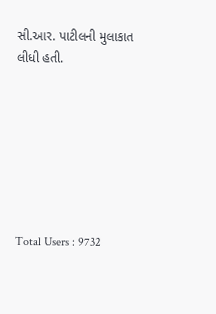સી.આર. પાટીલની મુલાકાત લીધી હતી.







Total Users : 9732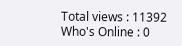Total views : 11392
Who's Online : 0